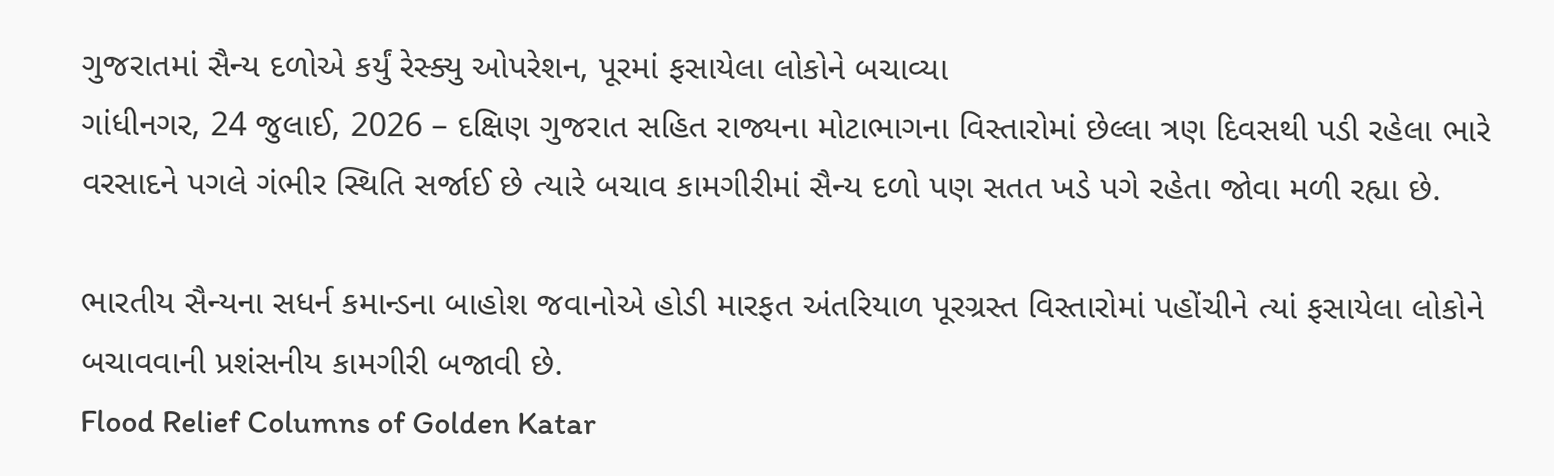ગુજરાતમાં સૈન્ય દળોએ કર્યું રેસ્ક્યુ ઓપરેશન, પૂરમાં ફસાયેલા લોકોને બચાવ્યા
ગાંધીનગર, 24 જુલાઈ, 2026 – દક્ષિણ ગુજરાત સહિત રાજ્યના મોટાભાગના વિસ્તારોમાં છેલ્લા ત્રણ દિવસથી પડી રહેલા ભારે વરસાદને પગલે ગંભીર સ્થિતિ સર્જાઈ છે ત્યારે બચાવ કામગીરીમાં સૈન્ય દળો પણ સતત ખડે પગે રહેતા જોવા મળી રહ્યા છે.

ભારતીય સૈન્યના સધર્ન કમાન્ડના બાહોશ જવાનોએ હોડી મારફત અંતરિયાળ પૂરગ્રસ્ત વિસ્તારોમાં પહોંચીને ત્યાં ફસાયેલા લોકોને બચાવવાની પ્રશંસનીય કામગીરી બજાવી છે.
Flood Relief Columns of Golden Katar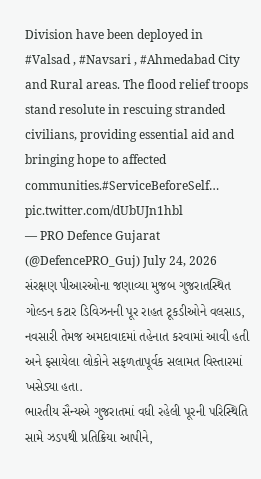Division have been deployed in #Valsad , #Navsari , #Ahmedabad City and Rural areas. The flood relief troops stand resolute in rescuing stranded civilians, providing essential aid and bringing hope to affected communities.#ServiceBeforeSelf… pic.twitter.com/dUbUJn1hbl
— PRO Defence Gujarat (@DefencePRO_Guj) July 24, 2026
સંરક્ષણ પીઆરઓના જણાવ્યા મુજબ ગુજરાતસ્થિત ગોલ્ડન કટાર ડિવિઝનની પૂર રાહત ટૂકડીઓને વલસાડ, નવસારી તેમજ અમદાવાદમાં તહેનાત કરવામાં આવી હતી અને ફસાયેલા લોકોને સફળતાપૂર્વક સલામત વિસ્તારમાં ખસેડ્યા હતા.
ભારતીય સૈન્યએ ગુજરાતમાં વધી રહેલી પૂરની પરિસ્થિતિ સામે ઝડપથી પ્રતિક્રિયા આપીને,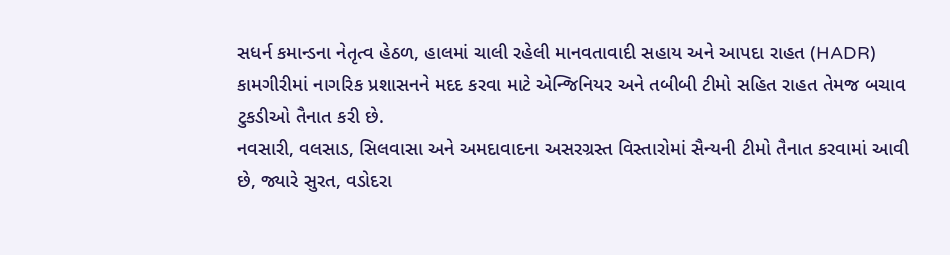સધર્ન કમાન્ડના નેતૃત્વ હેઠળ, હાલમાં ચાલી રહેલી માનવતાવાદી સહાય અને આપદા રાહત (HADR) કામગીરીમાં નાગરિક પ્રશાસનને મદદ કરવા માટે એન્જિનિયર અને તબીબી ટીમો સહિત રાહત તેમજ બચાવ ટુકડીઓ તૈનાત કરી છે.
નવસારી, વલસાડ, સિલવાસા અને અમદાવાદના અસરગ્રસ્ત વિસ્તારોમાં સૈન્યની ટીમો તૈનાત કરવામાં આવી છે, જ્યારે સુરત, વડોદરા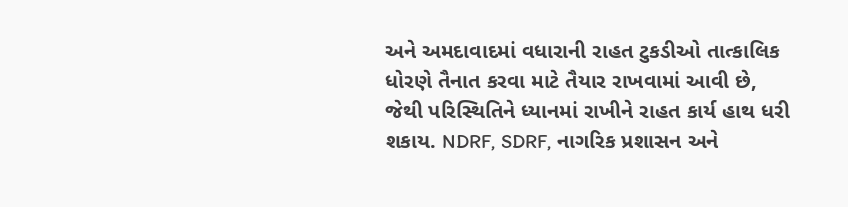અને અમદાવાદમાં વધારાની રાહત ટુકડીઓ તાત્કાલિક ધોરણે તૈનાત કરવા માટે તૈયાર રાખવામાં આવી છે, જેથી પરિસ્થિતિને ધ્યાનમાં રાખીને રાહત કાર્ય હાથ ધરી શકાય. NDRF, SDRF, નાગરિક પ્રશાસન અને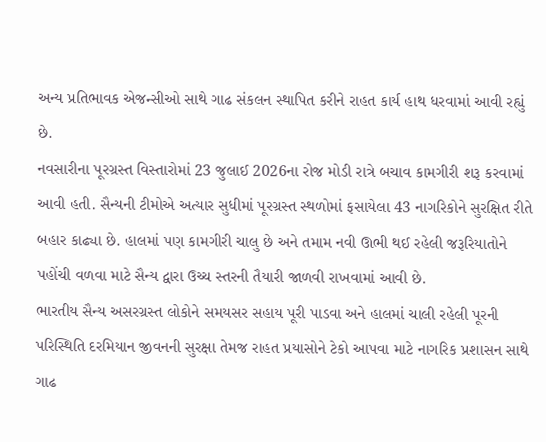અન્ય પ્રતિભાવક એજન્સીઓ સાથે ગાઢ સંકલન સ્થાપિત કરીને રાહત કાર્ય હાથ ધરવામાં આવી રહ્યું છે.
નવસારીના પૂરગ્રસ્ત વિસ્તારોમાં 23 જુલાઈ 2026ના રોજ મોડી રાત્રે બચાવ કામગીરી શરૂ કરવામાં આવી હતી. સૈન્યની ટીમોએ અત્યાર સુધીમાં પૂરગ્રસ્ત સ્થળોમાં ફસાયેલા 43 નાગરિકોને સુરક્ષિત રીતે બહાર કાઢ્યા છે. હાલમાં પણ કામગીરી ચાલુ છે અને તમામ નવી ઊભી થઈ રહેલી જરૂરિયાતોને પહોંચી વળવા માટે સૈન્ય દ્વારા ઉચ્ચ સ્તરની તૈયારી જાળવી રાખવામાં આવી છે.
ભારતીય સૈન્ય અસરગ્રસ્ત લોકોને સમયસર સહાય પૂરી પાડવા અને હાલમાં ચાલી રહેલી પૂરની પરિસ્થિતિ દરમિયાન જીવનની સુરક્ષા તેમજ રાહત પ્રયાસોને ટેકો આપવા માટે નાગરિક પ્રશાસન સાથે ગાઢ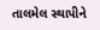તાલમેલ સ્થાપીને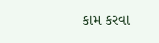કામ કરવા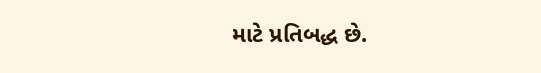માટે પ્રતિબદ્ધ છે.